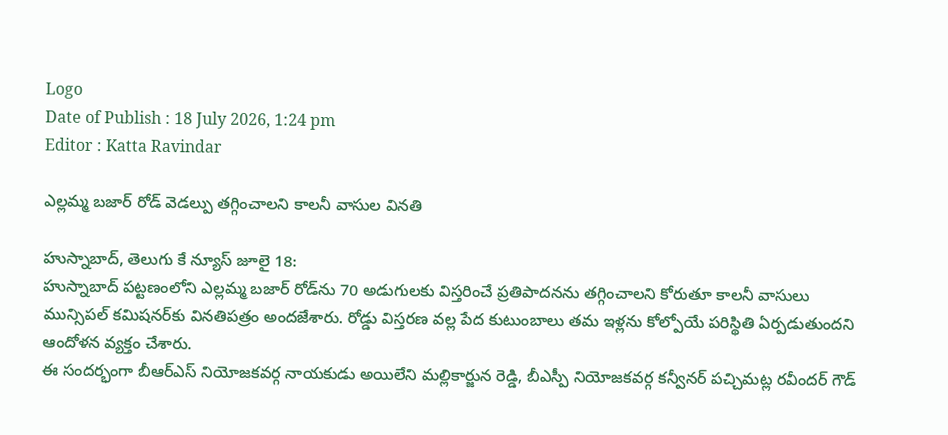Logo
Date of Publish : 18 July 2026, 1:24 pm
Editor : Katta Ravindar

ఎల్లమ్మ బజార్ రోడ్ వెడల్పు తగ్గించాలని కాలనీ వాసుల వినతి

హుస్నాబాద్, తెలుగు కే న్యూస్ జూలై 18:
హుస్నాబాద్ పట్టణంలోని ఎల్లమ్మ బజార్ రోడ్‌ను 70 అడుగులకు విస్తరించే ప్రతిపాదనను తగ్గించాలని కోరుతూ కాలనీ వాసులు మున్సిపల్ కమిషనర్‌కు వినతిపత్రం అందజేశారు. రోడ్డు విస్తరణ వల్ల పేద కుటుంబాలు తమ ఇళ్లను కోల్పోయే పరిస్థితి ఏర్పడుతుందని ఆందోళన వ్యక్తం చేశారు.
ఈ సందర్భంగా బీఆర్ఎస్ నియోజకవర్గ నాయకుడు అయిలేని మల్లికార్జున రెడ్డి, బీఎస్పీ నియోజకవర్గ కన్వీనర్ పచ్చిమట్ల రవీందర్ గౌడ్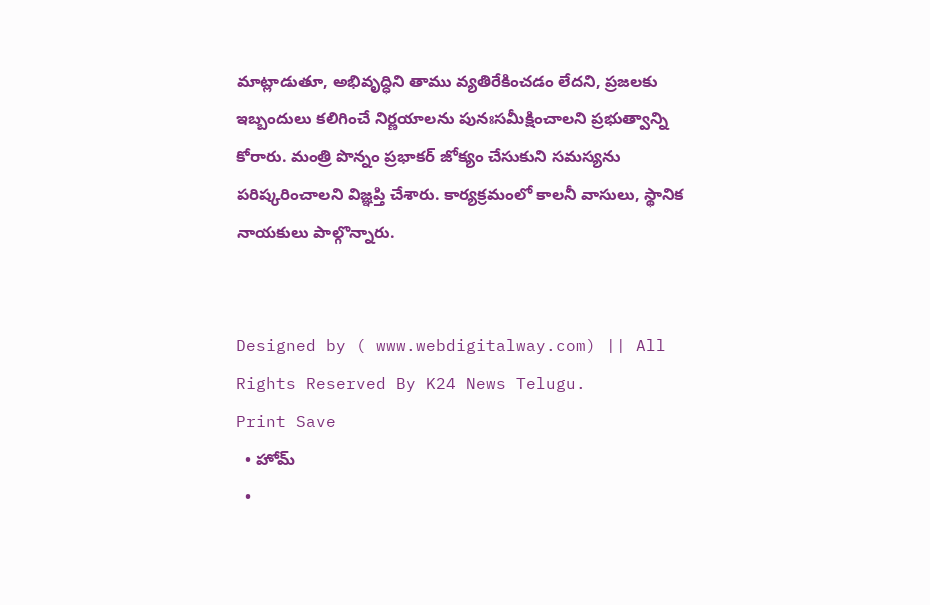మాట్లాడుతూ, అభివృద్ధిని తాము వ్యతిరేకించడం లేదని, ప్రజలకు ఇబ్బందులు కలిగించే నిర్ణయాలను పునఃసమీక్షించాలని ప్రభుత్వాన్ని కోరారు. మంత్రి పొన్నం ప్రభాకర్ జోక్యం చేసుకుని సమస్యను పరిష్కరించాలని విజ్ఞప్తి చేశారు. కార్యక్రమంలో కాలనీ వాసులు, స్థానిక నాయకులు పాల్గొన్నారు.


Designed by ( www.webdigitalway.com) || All Rights Reserved By K24 News Telugu.
Print Save
  • హోమ్
  •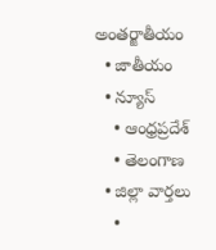అంతర్జాతీయం
  • జాతీయం
  • న్యూస్
    • ఆంధ్రప్రదేశ్
    • తెలంగాణ
  • జిల్లా వార్తలు
    •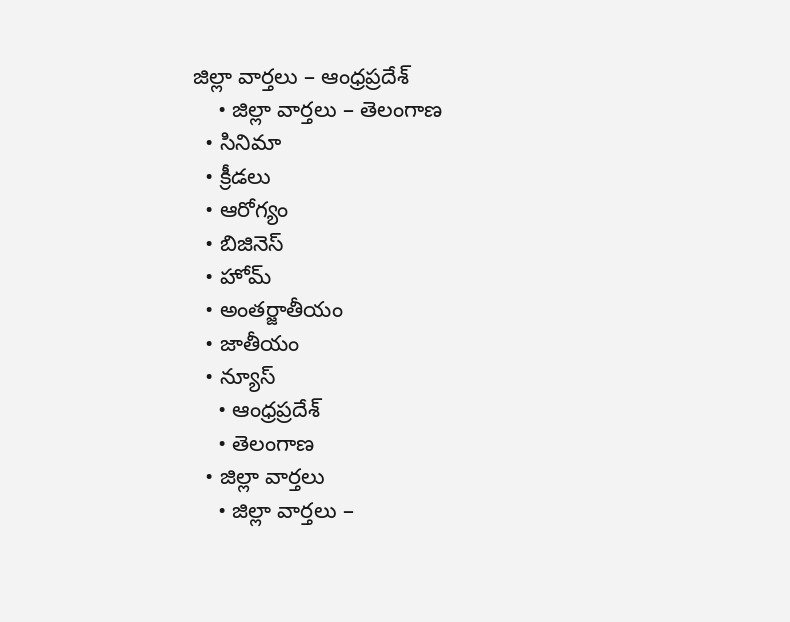జిల్లా వార్తలు – ఆంధ్రప్రదేశ్
    • జిల్లా వార్తలు – తెలంగాణ
  • సినిమా
  • క్రీడలు
  • ఆరోగ్యం
  • బిజినెస్
  • హోమ్
  • అంతర్జాతీయం
  • జాతీయం
  • న్యూస్
    • ఆంధ్రప్రదేశ్
    • తెలంగాణ
  • జిల్లా వార్తలు
    • జిల్లా వార్తలు –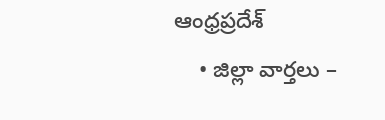ఆంధ్రప్రదేశ్
    • జిల్లా వార్తలు –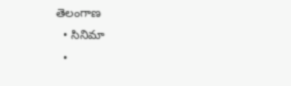తెలంగాణ
  • సినిమా
  •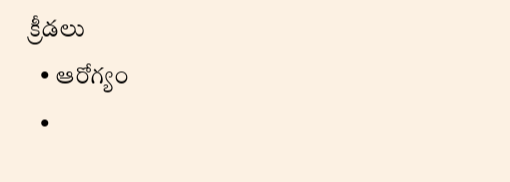క్రీడలు
  • ఆరోగ్యం
  •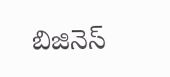బిజినెస్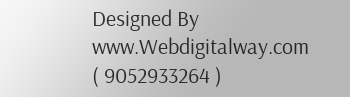Designed By www.Webdigitalway.com
( 9052933264 )